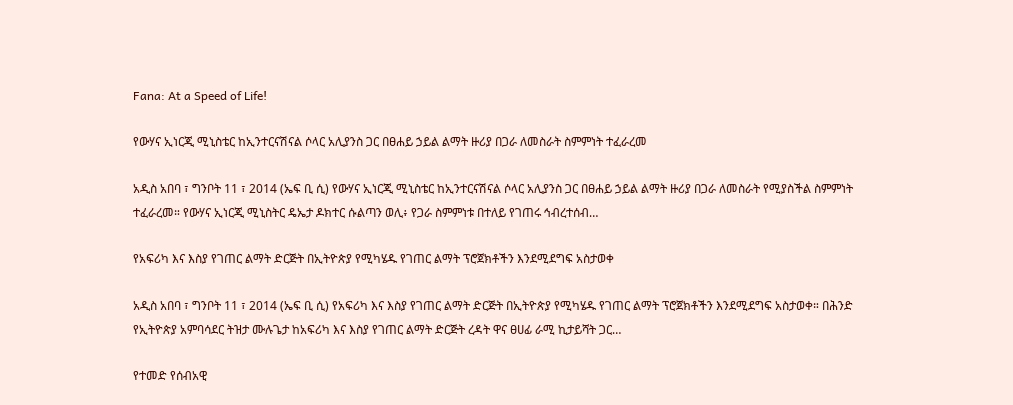Fana: At a Speed of Life!

የውሃና ኢነርጂ ሚኒስቴር ከኢንተርናሽናል ሶላር አሊያንስ ጋር በፀሐይ ኃይል ልማት ዙሪያ በጋራ ለመስራት ስምምነት ተፈራረመ

አዲስ አበባ ፣ ግንቦት 11 ፣ 2014 (ኤፍ ቢ ሲ) የውሃና ኢነርጂ ሚኒስቴር ከኢንተርናሽናል ሶላር አሊያንስ ጋር በፀሐይ ኃይል ልማት ዙሪያ በጋራ ለመስራት የሚያስችል ስምምነት ተፈራረመ። የውሃና ኢነርጂ ሚኒስትር ዴኤታ ዶክተር ሱልጣን ወሊ፥ የጋራ ስምምነቱ በተለይ የገጠሩ ኅብረተሰብ…

የአፍሪካ እና እስያ የገጠር ልማት ድርጅት በኢትዮጵያ የሚካሄዱ የገጠር ልማት ፕሮጀክቶችን እንደሚደግፍ አስታወቀ

አዲስ አበባ ፣ ግንቦት 11 ፣ 2014 (ኤፍ ቢ ሲ) የአፍሪካ እና እስያ የገጠር ልማት ድርጅት በኢትዮጵያ የሚካሄዱ የገጠር ልማት ፕሮጀክቶችን እንደሚደግፍ አስታወቀ። በሕንድ የኢትዮጵያ አምባሳደር ትዝታ ሙሉጌታ ከአፍሪካ እና እስያ የገጠር ልማት ድርጅት ረዳት ዋና ፀሀፊ ራሚ ኪታይሻት ጋር…

የተመድ የሰብአዊ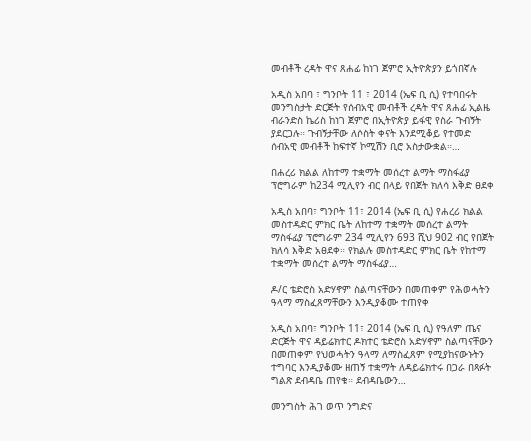መብቶች ረዳት ዋና ጸሐፊ ከነገ ጀምሮ ኢትዮጵያን ይጎበኛሉ

አዲስ አበባ ፣ ግንቦት 11 ፣ 2014 (ኤፍ ቢ ሲ) የተባበሩት መንግስታት ድርጅት የሰብአዊ መብቶች ረዳት ዋና ጸሐፊ ኢልዜ ብራንድስ ኬሪስ ከነገ ጀምሮ በኢትዮጵያ ይፋዊ የስራ ጉብኝት ያደርጋሉ። ጉብኝታቸው ለሶስት ቀናት እንደሚቆይ የተመድ ሰብአዊ መብቶች ከፍተኛ ኮሚሽን ቢሮ አስታውቋል።…

በሐረሪ ክልል ለከተማ ተቋማት መሰረተ ልማት ማስፋፊያ ፕሮግራም ከ234 ሚሊየን ብር በላይ የበጀት ክለሳ እቅድ ፀደቀ

አዲስ አበባ፣ ግንቦት 11፣ 2014 (ኤፍ ቢ ሲ) የሐረሪ ክልል መስተዳድር ምክር ቤት ለከተማ ተቋማት መሰረተ ልማት ማስፋፊያ ፕሮግራም 234 ሚሊየን 693 ሺህ 902 ብር የበጀት ክለሳ እቅድ አፀደቀ። የክልሉ መስተዳድር ምክር ቤት የከተማ ተቋማት መሰረተ ልማት ማስፋፊያ…

ዶ/ር ቴድሮስ አድሃኖም ስልጣናቸውን በመጠቀም የሕወሓትን ዓላማ ማስፈጸማቸውን እንዲያቆሙ ተጠየቀ

አዲስ አበባ፣ ግንቦት 11፣ 2014 (ኤፍ ቢ ሲ) የዓለም ጤና ድርጅት ዋና ዳይሬክተር ዶክተር ቴድሮስ አድሃኖም ስልጣናቸውን በመጠቀም የህወሓትን ዓላማ ለማስፈጸም የሚያከናውኑትን ተግባር እንዲያቆሙ ዘጠኝ ተቋማት ለዳይሬክተሩ በጋራ በጻፉት ግልጽ ደብዳቤ ጠየቁ። ደብዳቤውን…

መንግስት ሕገ ወጥ ንግድና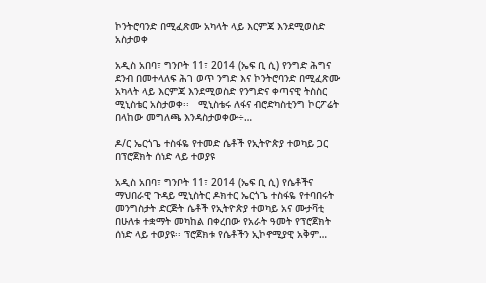ኮንትሮባንድ በሚፈጽሙ አካላት ላይ እርምጃ እንደሚወስድ አስታወቀ

አዲስ አበባ፣ ግንቦት 11፣ 2014 (ኤፍ ቢ ሲ) የንግድ ሕግና ደንብ በመተላለፍ ሕገ ወጥ ንግድ እና ኮንትሮባንድ በሚፈጽሙ አካላት ላይ እርምጃ እንደሚወስድ የንግድና ቀጣናዊ ትስስር ሚኒስቴር አስታወቀ፡፡   ሚኒስቴሩ ለፋና ብሮድካስቲንግ ኮርፖሬት በላከው መግለጫ እንዳስታወቀው÷…

ዶ/ር ኤርጎጌ ተስፋዬ የተመድ ሴቶች የኢትዮጵያ ተወካይ ጋር በፕሮጀክት ሰነድ ላይ ተወያዩ

አዲስ አበባ፣ ግንቦት 11፣ 2014 (ኤፍ ቢ ሲ) የሴቶችና ማህበራዊ ጉዳይ ሚኒስትር ዶክተር ኤርጎጌ ተስፋዬ የተባበሩት መንግስታት ድርጅት ሴቶች የኢትዮጵያ ተወካይ አና ሙታቫቲ በሁለቱ ተቋማት መካከል በቀረበው የአራት ዓመት የፕሮጀክት ሰነድ ላይ ተወያዩ፡፡ ፕሮጀክቱ የሴቶችን ኢኮኖሚያዊ አቅም…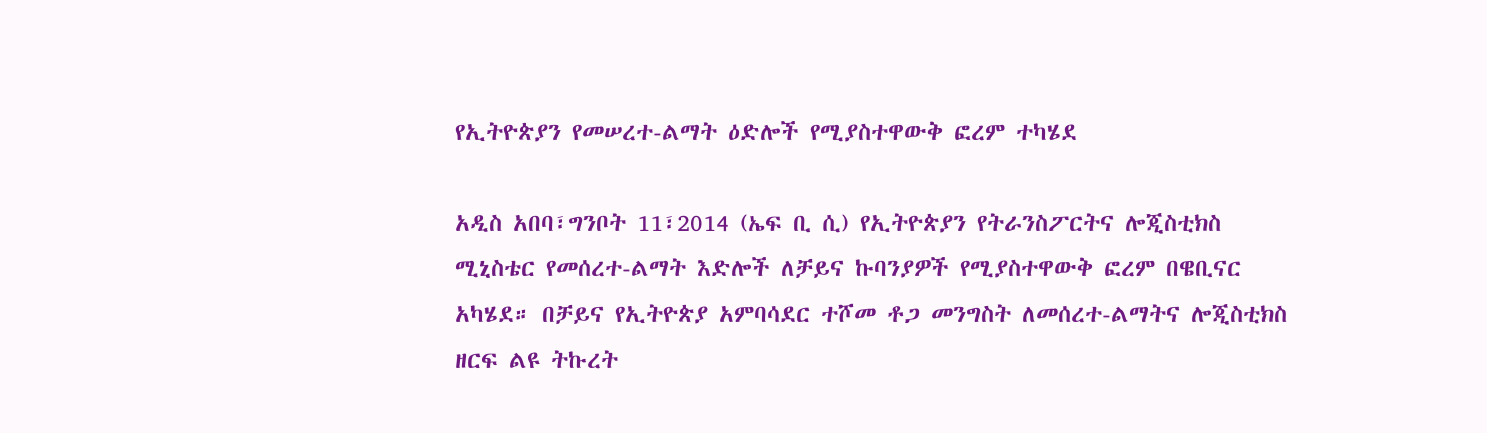የኢትዮጵያን የመሠረተ-ልማት ዕድሎች የሚያስተዋውቅ ፎረም ተካሄደ

አዲስ አበባ፣ግንቦት 11፣2014 (ኤፍ ቢ ሲ) የኢትዮጵያን የትራንስፖርትና ሎጂስቲክስ ሚኒስቴር የመሰረተ-ልማት እድሎች ለቻይና ኩባንያዎች የሚያስተዋውቅ ፎረም በዌቢናር አካሄደ። በቻይና የኢትዮጵያ አምባሳደር ተሾመ ቶጋ መንግስት ለመሰረተ-ልማትና ሎጂስቲክስ ዘርፍ ልዩ ትኩረት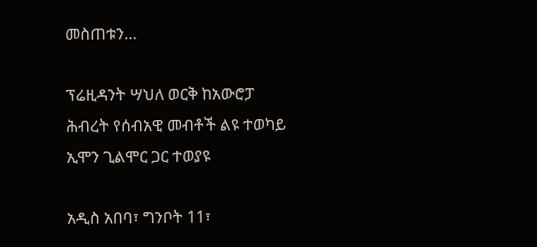መስጠቱን…

ፕሬዚዳንት ሣህለ ወርቅ ከአውሮፓ ሕብረት የሰብአዊ መብቶች ልዩ ተወካይ ኢሞን ጊልሞር ጋር ተወያዩ

አዲስ አበባ፣ ግንቦት 11፣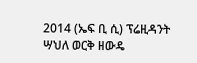2014 (ኤፍ ቢ ሲ) ፕሬዚዳንት ሣህለ ወርቅ ዘውዴ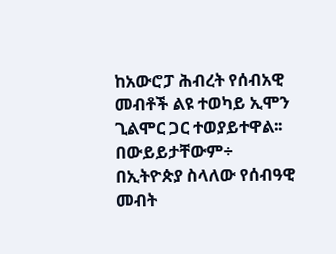ከአውሮፓ ሕብረት የሰብአዊ መብቶች ልዩ ተወካይ ኢሞን ጊልሞር ጋር ተወያይተዋል፡፡ በውይይታቸውም÷ በኢትዮጵያ ስላለው የሰብዓዊ መብት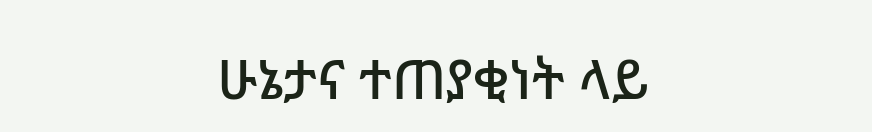ሁኔታና ተጠያቂነት ላይ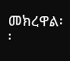መክረዋል፡፡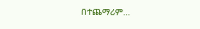በተጨማሪም…